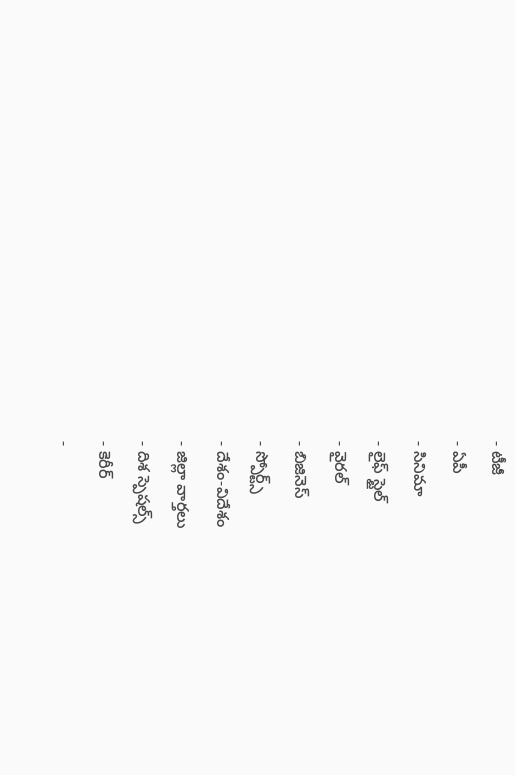- టీజీ
- ఏపీ
- సినిమా
- లైఫ్ స్టైల్
- వైరల్
- బిజినెస్
- స్పోర్ట్స్
- దేశం-విదేశం
- జిల్లా వార్తలు
- దిశ స్పెషల్స్
- కెరీర్
-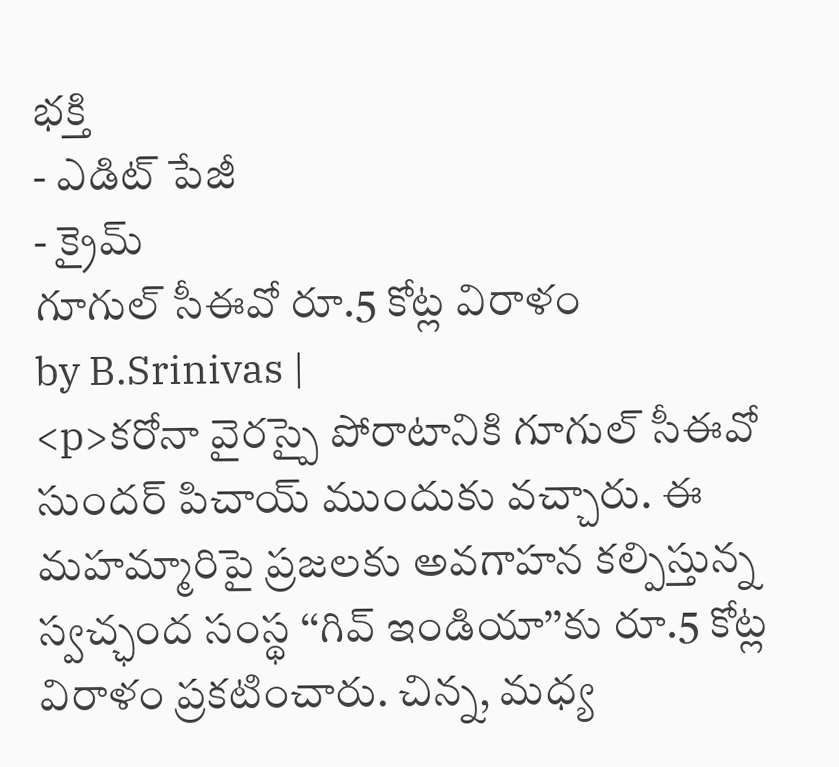భక్తి
- ఎడిట్ పేజీ
- క్రైమ్
గూగుల్ సీఈవో రూ.5 కోట్ల విరాళం
by B.Srinivas |
<p>కరోనా వైరస్పై పోరాటానికి గూగుల్ సీఈవో సుందర్ పిచాయ్ ముందుకు వచ్చారు. ఈ మహమ్మారిపై ప్రజలకు అవగాహన కల్పిస్తున్న స్వచ్ఛంద సంస్థ ‘‘గివ్ ఇండియా’’కు రూ.5 కోట్ల విరాళం ప్రకటించారు. చిన్న, మధ్య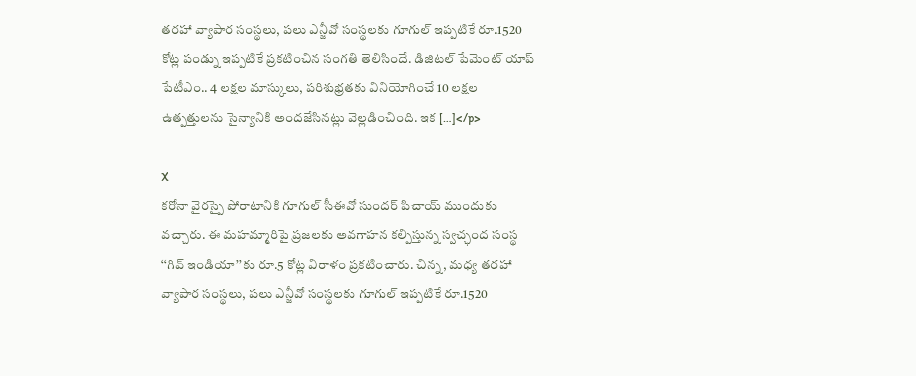తరహా వ్యాపార సంస్థలు, పలు ఎన్జీవో సంస్థలకు గూగుల్ ఇప్పటికే రూ.1520 కోట్ల పండ్ను ఇప్పటికే ప్రకటించిన సంగతి తెలిసిందే. డిజిటల్ పేమెంట్ యాప్ పేటీఎం.. 4 లక్షల మాస్కులు, పరిశుభ్రతకు వినియోగించే 10 లక్షల ఉత్పత్తులను సైన్యానికి అందజేసినట్లు వెల్లడించింది. ఇక […]</p>

X
కరోనా వైరస్పై పోరాటానికి గూగుల్ సీఈవో సుందర్ పిచాయ్ ముందుకు వచ్చారు. ఈ మహమ్మారిపై ప్రజలకు అవగాహన కల్పిస్తున్న స్వచ్ఛంద సంస్థ ‘‘గివ్ ఇండియా’’కు రూ.5 కోట్ల విరాళం ప్రకటించారు. చిన్న, మధ్య తరహా వ్యాపార సంస్థలు, పలు ఎన్జీవో సంస్థలకు గూగుల్ ఇప్పటికే రూ.1520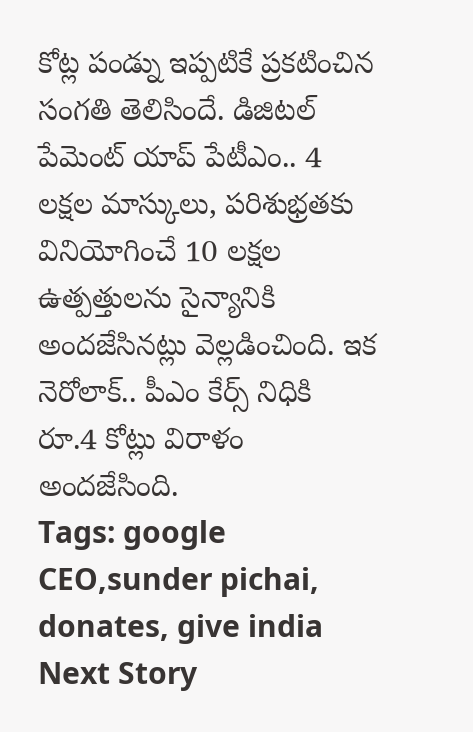కోట్ల పండ్ను ఇప్పటికే ప్రకటించిన సంగతి తెలిసిందే. డిజిటల్ పేమెంట్ యాప్ పేటీఎం.. 4 లక్షల మాస్కులు, పరిశుభ్రతకు వినియోగించే 10 లక్షల ఉత్పత్తులను సైన్యానికి అందజేసినట్లు వెల్లడించింది. ఇక నెరోలాక్.. పీఎం కేర్స్ నిధికి రూ.4 కోట్లు విరాళం అందజేసింది.
Tags: google CEO,sunder pichai, donates, give india
Next Story